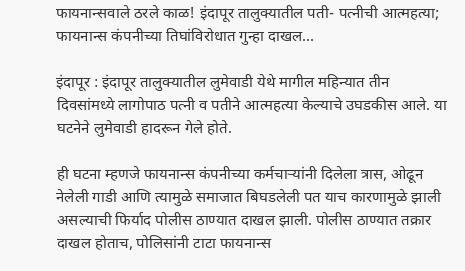फायनान्सवाले ठरले काळ! इंदापूर तालुक्यातील पती- पत्नीची आत्महत्या; फायनान्स कंपनीच्या तिघांविरोधात गुन्हा दाखल…

इंदापूर : इंदापूर तालुक्यातील लुमेवाडी येथे मागील महिन्यात तीन दिवसांमध्ये लागोपाठ पत्नी व पतीने आत्महत्या केल्याचे उघडकीस आले. या घटनेने लुमेवाडी हादरून गेले होते.

ही घटना म्हणजे फायनान्स कंपनीच्या कर्मचाऱ्यांनी दिलेला त्रास, ओढून नेलेली गाडी आणि त्यामुळे समाजात बिघडलेली पत याच कारणामुळे झाली असल्याची फिर्याद पोलीस ठाण्यात दाखल झाली. पोलीस ठाण्यात तक्रार दाखल होताच, पोलिसांनी टाटा फायनान्स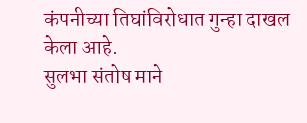कंपनीच्या तिघांविरोधात गुन्हा दाखल केला आहे.
सुलभा संतोष माने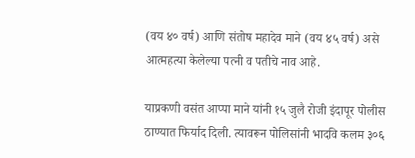(वय ४० वर्ष) आणि संतोष महादेव माने (वय ४५ वर्ष) असे आत्महत्या केलेल्या पत्नी व पतीचे नाव आहे.

याप्रकणी वसंत आप्पा माने यांनी १५ जुलै रोजी इंदापूर पोलीस ठाण्यात फिर्याद दिली. त्यावरून पोलिसांनी भादवि कलम ३०६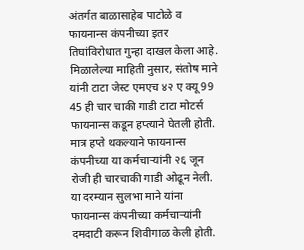अंतर्गत बाळासाहेब पाटोळे व फायनान्स कंपनीच्या इतर तिघांविरोधात गुन्हा दाखल केला आहे.
मिळालेल्या माहिती नुसार, संतोष माने यांनी टाटा जेस्ट एमएच ४२ ए क्यू 99 45 ही चार चाकी गाडी टाटा मोटर्स फायनान्स कडून हप्त्याने घेतली होती. मात्र हप्ते थकल्याने फायनान्स कंपनीच्या या कर्मचाऱ्यांनी २६ जून रोजी ही चारचाकी गाडी ओढून नेली.
या दरम्यान सुलभा माने यांना फायनान्स कंपनीच्या कर्मचाऱ्यांनी दमदाटी करून शिवीगाळ केली होती.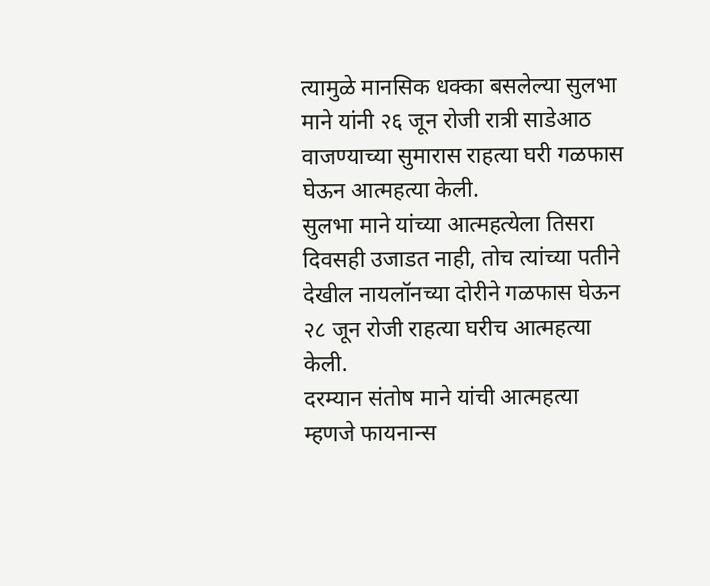त्यामुळे मानसिक धक्का बसलेल्या सुलभा माने यांनी २६ जून रोजी रात्री साडेआठ वाजण्याच्या सुमारास राहत्या घरी गळफास घेऊन आत्महत्या केली.
सुलभा माने यांच्या आत्महत्येला तिसरा दिवसही उजाडत नाही, तोच त्यांच्या पतीने देखील नायलॉनच्या दोरीने गळफास घेऊन २८ जून रोजी राहत्या घरीच आत्महत्या केली.
दरम्यान संतोष माने यांची आत्महत्या म्हणजे फायनान्स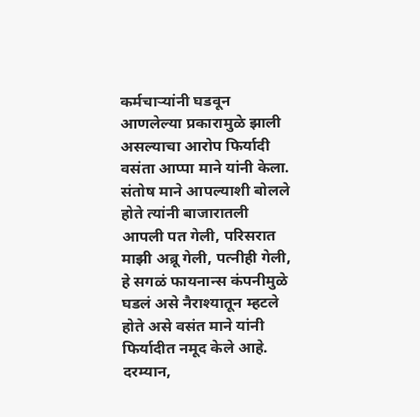कर्मचाऱ्यांनी घडवून आणलेल्या प्रकारामुळे झाली असल्याचा आरोप फिर्यादी वसंता आप्पा माने यांनी केला.
संतोष माने आपल्याशी बोलले होते त्यांनी बाजारातली आपली पत गेली, परिसरात माझी अब्रू गेली, पत्नीही गेली, हे सगळं फायनान्स कंपनीमुळे घडलं असे नैराश्यातून म्हटले होते असे वसंत माने यांनी फिर्यादीत नमूद केले आहे.
दरम्यान,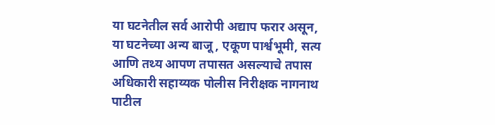या घटनेतील सर्व आरोपी अद्याप फरार असून, या घटनेच्या अन्य बाजू, एकूण पार्श्वभूमी, सत्य आणि तथ्य आपण तपासत असल्याचे तपास अधिकारी सहाय्यक पोलीस निरीक्षक नागनाथ पाटील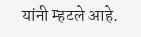यांनी म्हटले आहे.